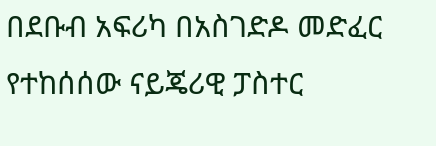በደቡብ አፍሪካ በአስገድዶ መድፈር የተከሰሰው ናይጄሪዊ ፓስተር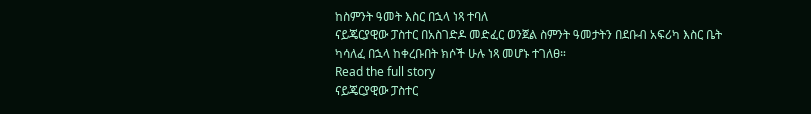ከስምንት ዓመት እስር በኋላ ነጻ ተባለ
ናይጄርያዊው ፓስተር በአስገድዶ መድፈር ወንጀል ስምንት ዓመታትን በደቡብ አፍሪካ እስር ቤት ካሳለፈ በኋላ ከቀረቡበት ክሶች ሁሉ ነጻ መሆኑ ተገለፀ።
Read the full story
ናይጄርያዊው ፓስተር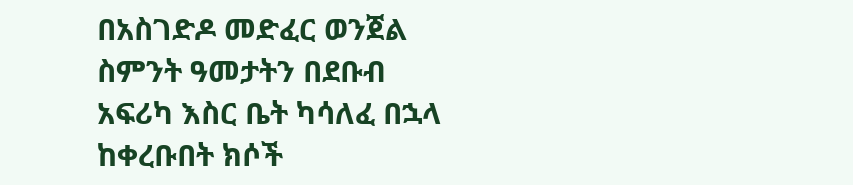በአስገድዶ መድፈር ወንጀል ስምንት ዓመታትን በደቡብ አፍሪካ እስር ቤት ካሳለፈ በኋላ ከቀረቡበት ክሶች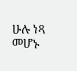ሁሉ ነጻ መሆኑ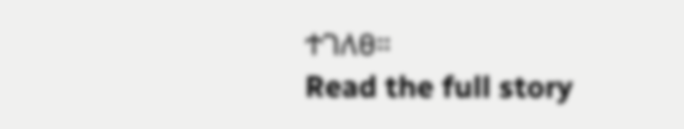ተገለፀ።
Read the full story